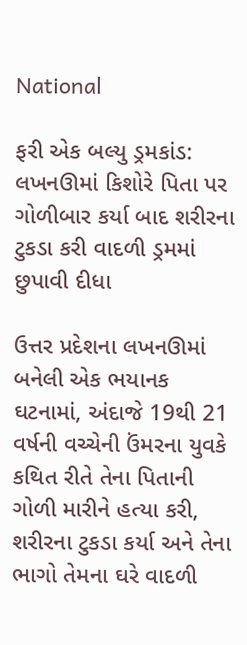National

ફરી એક બલ્યુ ડ્રમકાંડ: લખનઊમાં કિશોરે પિતા પર ગોળીબાર કર્યા બાદ શરીરના ટુકડા કરી વાદળી ડ્રમમાં છુપાવી દીધા

ઉત્તર પ્રદેશના લખનઊમાં બનેલી એક ભયાનક ઘટનામાં, અંદાજે 19થી 21 વર્ષની વચ્ચેની ઉંમરના યુવકે કથિત રીતે તેના પિતાની ગોળી મારીને હત્યા કરી, શરીરના ટુકડા કર્યા અને તેના ભાગો તેમના ઘરે વાદળી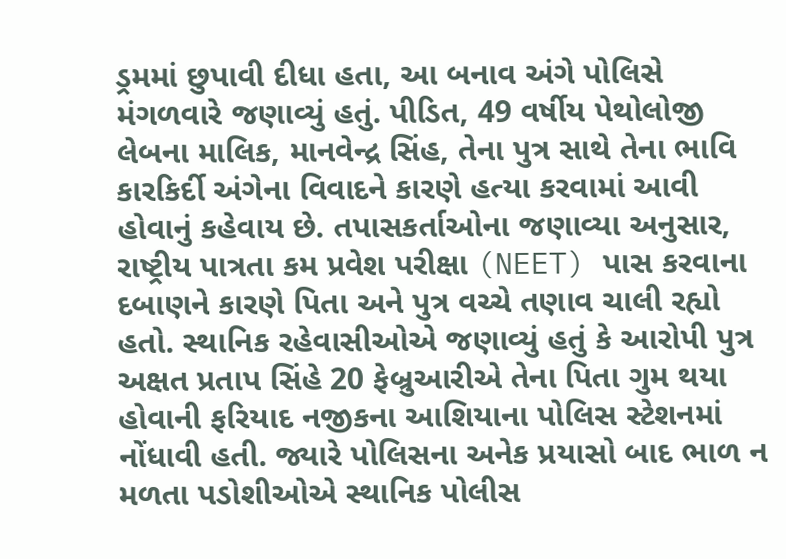ડ્રમમાં છુપાવી દીધા હતા, આ બનાવ અંગે પોલિસે મંગળવારે જણાવ્યું હતું. પીડિત, 49 વર્ષીય પેથોલોજી લેબના માલિક, માનવેન્દ્ર સિંહ, તેના પુત્ર સાથે તેના ભાવિ કારકિર્દી અંગેના વિવાદને કારણે હત્યા કરવામાં આવી હોવાનું કહેવાય છે. તપાસકર્તાઓના જણાવ્યા અનુસાર, રાષ્ટ્રીય પાત્રતા કમ પ્રવેશ પરીક્ષા (NEET) પાસ કરવાના દબાણને કારણે પિતા અને પુત્ર વચ્ચે તણાવ ચાલી રહ્યો હતો. સ્થાનિક રહેવાસીઓએ જણાવ્યું હતું કે આરોપી પુત્ર અક્ષત પ્રતાપ સિંહે 20 ફેબ્રુઆરીએ તેના પિતા ગુમ થયા હોવાની ફરિયાદ નજીકના આશિયાના પોલિસ સ્ટેશનમાં નોંધાવી હતી. જ્યારે પોલિસના અનેક પ્રયાસો બાદ ભાળ ન મળતા પડોશીઓએ સ્થાનિક પોલીસ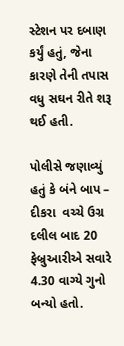સ્ટેશન પર દબાણ કર્યું હતું, જેના કારણે તેની તપાસ વધુ સઘન રીતે શરૂ થઈ હતી.

પોલીસે જણાવ્યું હતું કે બંને બાપ – દીકરા  વચ્ચે ઉગ્ર દલીલ બાદ 20 ફેબ્રુઆરીએ સવારે 4.30 વાગ્યે ગુનો બન્યો હતો.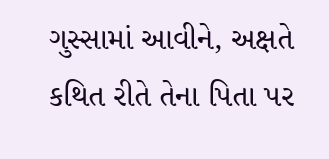ગુસ્સામાં આવીને, અક્ષતે કથિત રીતે તેના પિતા પર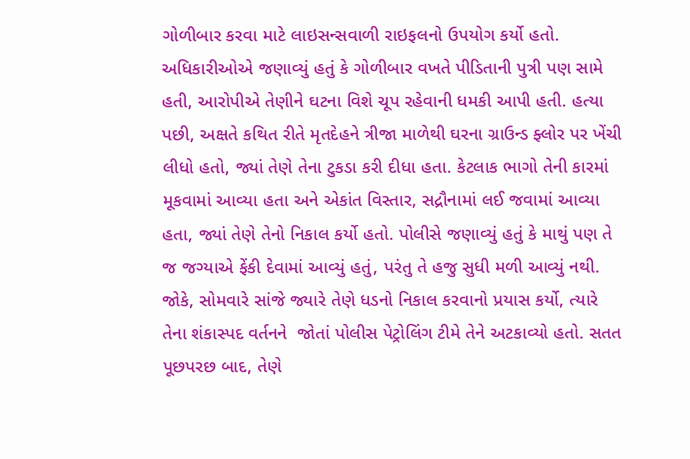ગોળીબાર કરવા માટે લાઇસન્સવાળી રાઇફલનો ઉપયોગ કર્યો હતો. અધિકારીઓએ જણાવ્યું હતું કે ગોળીબાર વખતે પીડિતાની પુત્રી પણ સામે હતી, આરોપીએ તેણીને ઘટના વિશે ચૂપ રહેવાની ધમકી આપી હતી. હત્યા પછી, અક્ષતે કથિત રીતે મૃતદેહને ત્રીજા માળેથી ઘરના ગ્રાઉન્ડ ફ્લોર પર ખેંચી લીધો હતો, જ્યાં તેણે તેના ટુકડા કરી દીધા હતા. કેટલાક ભાગો તેની કારમાં મૂકવામાં આવ્યા હતા અને એકાંત વિસ્તાર, સદ્રૌનામાં લઈ જવામાં આવ્યા હતા, જ્યાં તેણે તેનો નિકાલ કર્યો હતો. પોલીસે જણાવ્યું હતું કે માથું પણ તે જ જગ્યાએ ફેંકી દેવામાં આવ્યું હતું, પરંતુ તે હજુ સુધી મળી આવ્યું નથી. જોકે, સોમવારે સાંજે જ્યારે તેણે ધડનો નિકાલ કરવાનો પ્રયાસ કર્યો, ત્યારે તેના શંકાસ્પદ વર્તનને  જોતાં પોલીસ પેટ્રોલિંગ ટીમે તેને અટકાવ્યો હતો. સતત પૂછપરછ બાદ, તેણે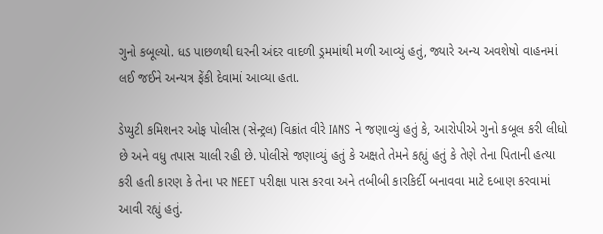ગુનો કબૂલ્યો. ધડ પાછળથી ઘરની અંદર વાદળી ડ્રમમાંથી મળી આવ્યું હતું, જ્યારે અન્ય અવશેષો વાહનમાં લઈ જઈને અન્યત્ર ફેંકી દેવામાં આવ્યા હતા.

ડેપ્યુટી કમિશનર ઓફ પોલીસ (સેન્ટ્રલ) વિક્રાંત વીરે IANS ને જણાવ્યું હતું કે, આરોપીએ ગુનો કબૂલ કરી લીધો છે અને વધુ તપાસ ચાલી રહી છે. પોલીસે જણાવ્યું હતું કે અક્ષતે તેમને કહ્યું હતું કે તેણે તેના પિતાની હત્યા કરી હતી કારણ કે તેના પર NEET પરીક્ષા પાસ કરવા અને તબીબી કારકિર્દી બનાવવા માટે દબાણ કરવામાં આવી રહ્યું હતું.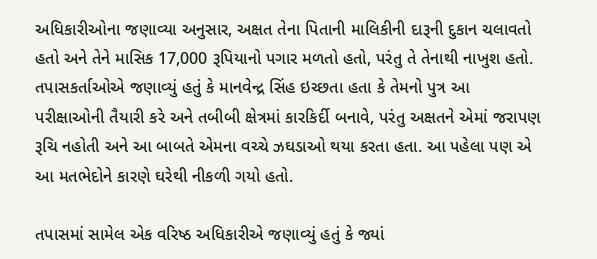અધિકારીઓના જણાવ્યા અનુસાર, અક્ષત તેના પિતાની માલિકીની દારૂની દુકાન ચલાવતો હતો અને તેને માસિક 17,000 રૂપિયાનો પગાર મળતો હતો, પરંતુ તે તેનાથી નાખુશ હતો. તપાસકર્તાઓએ જણાવ્યું હતું કે માનવેન્દ્ર સિંહ ઇચ્છતા હતા કે તેમનો પુત્ર આ પરીક્ષાઓની તૈયારી કરે અને તબીબી ક્ષેત્રમાં કારકિર્દી બનાવે, પરંતુ અક્ષતને એમાં જરાપણ રૂચિ નહોતી અને આ બાબતે એમના વચ્ચે ઝઘડાઓ થયા કરતા હતા. આ પહેલા પણ એ આ મતભેદોને કારણે ઘરેથી નીકળી ગયો હતો.

તપાસમાં સામેલ એક વરિષ્ઠ અધિકારીએ જણાવ્યું હતું કે જ્યાં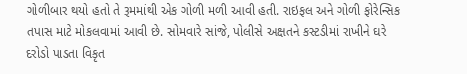ગોળીબાર થયો હતો તે રૂમમાંથી એક ગોળી મળી આવી હતી. રાઇફલ અને ગોળી ફોરેન્સિક તપાસ માટે મોકલવામાં આવી છે. સોમવારે સાંજે, પોલીસે અક્ષતને કસ્ટડીમાં રાખીને ઘરે દરોડો પાડતા વિકૃત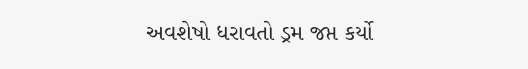અવશેષો ધરાવતો ડ્રમ જપ્ત કર્યો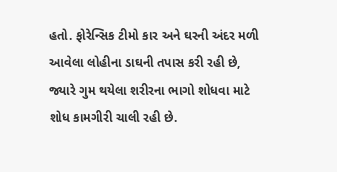હતો. ફોરેન્સિક ટીમો કાર અને ઘરની અંદર મળી આવેલા લોહીના ડાઘની તપાસ કરી રહી છે, જ્યારે ગુમ થયેલા શરીરના ભાગો શોધવા માટે શોધ કામગીરી ચાલી રહી છે.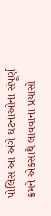પોલિસ આ અંગે ઘટનાઓના સંપૂર્ણ ક્રમને એકસાથે લાવવાના પ્રયાસો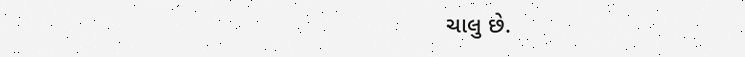ચાલુ છે.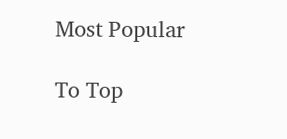Most Popular

To Top